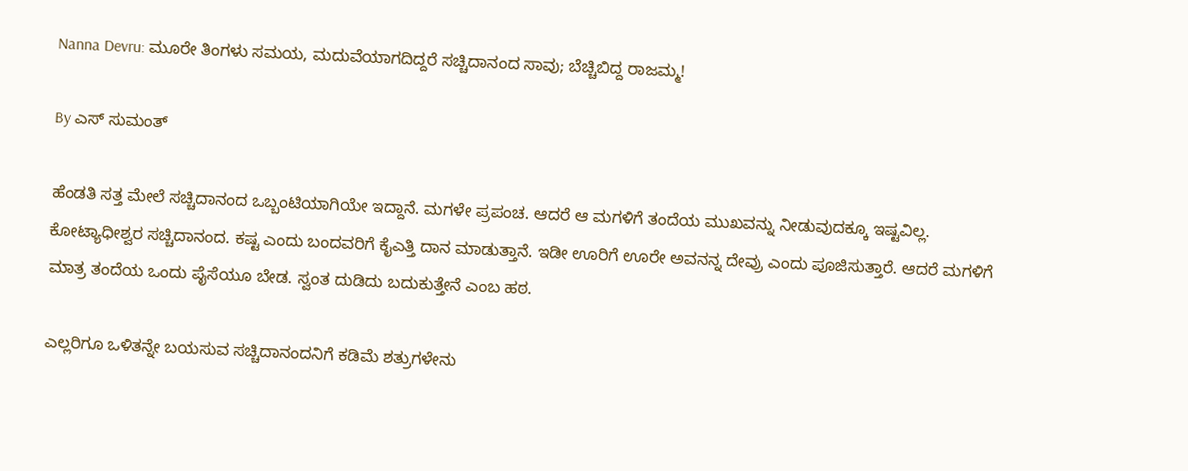Nanna Devru: ಮೂರೇ ತಿಂಗಳು ಸಮಯ, ಮದುವೆಯಾಗದಿದ್ದರೆ ಸಚ್ಚಿದಾನಂದ ಸಾವು; ಬೆಚ್ಚಿಬಿದ್ದ ರಾಜಮ್ಮ!

By ಎಸ್ ಸುಮಂತ್

ಹೆಂಡತಿ ಸತ್ತ ಮೇಲೆ ಸಚ್ಚಿದಾನಂದ ಒಬ್ಬಂಟಿಯಾಗಿಯೇ ಇದ್ದಾನೆ. ಮಗಳೇ ಪ್ರಪಂಚ. ಆದರೆ ಆ‌ ಮಗಳಿಗೆ ತಂದೆಯ ಮುಖವನ್ನು ನೀಡುವುದಕ್ಕೂ ಇಷ್ಟವಿಲ್ಲ. ಕೋಟ್ಯಾಧೀಶ್ವರ ಸಚ್ಚಿದಾನಂದ. ಕಷ್ಟ ಎಂದು ಬಂದವರಿಗೆ ಕೈಎತ್ತಿ ದಾನ ಮಾಡುತ್ತಾನೆ. ಇಡೀ ಊರಿಗೆ ಊರೇ ಅವನನ್ನ ದೇವ್ರು ಎಂದು ಪೂಜಿಸುತ್ತಾರೆ. ಆದರೆ ಮಗಳಿಗೆ ಮಾತ್ರ ತಂದೆಯ ಒಂದು ಪೈಸೆಯೂ ಬೇಡ. ಸ್ವಂತ ದುಡಿದು ಬದುಕುತ್ತೇನೆ ಎಂಬ ಹಠ.

ಎಲ್ಲರಿಗೂ ಒಳಿತನ್ನೇ ಬಯಸುವ ಸಚ್ಚಿದಾನಂದನಿಗೆ ಕಡಿಮೆ ಶತ್ರುಗಳೇನು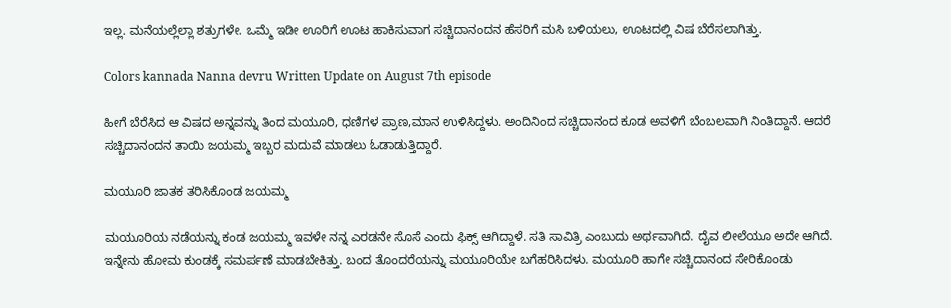ಇಲ್ಲ. ಮನೆಯಲ್ಲೆಲ್ಲಾ ಶತ್ರುಗಳೇ. ಒಮ್ಮೆ ಇಡೀ ಊರಿಗೆ ಊಟ ಹಾಕಿಸುವಾಗ ಸಚ್ಚಿದಾನಂದನ ಹೆಸರಿಗೆ ಮಸಿ ಬಳಿಯಲು, ಊಟದಲ್ಲಿ ವಿಷ ಬೆರೆಸಲಾಗಿತ್ತು.

Colors kannada Nanna devru Written Update on August 7th episode

ಹೀಗೆ ಬೆರೆಸಿದ ಆ ವಿಷದ ಅನ್ನವನ್ನು ತಿಂದ ಮಯೂರಿ, ಧಣಿಗಳ ಪ್ರಾಣ,ಮಾನ ಉಳಿಸಿದ್ದಳು. ಅಂದಿನಿಂದ ಸಚ್ಚಿದಾನಂದ ಕೂಡ ಅವಳಿಗೆ ಬೆಂಬಲವಾಗಿ ನಿಂತಿದ್ದಾನೆ. ಆದರೆ ಸಚ್ಚಿದಾನಂದನ ತಾಯಿ ಜಯಮ್ಮ ಇಬ್ಬರ ಮದುವೆ ಮಾಡಲು ಓಡಾಡುತ್ತಿದ್ದಾರೆ.

ಮಯೂರಿ ಜಾತಕ ತರಿಸಿಕೊಂಡ ಜಯಮ್ಮ

ಮಯೂರಿಯ ನಡೆಯನ್ನು ಕಂಡ ಜಯಮ್ಮ ಇವಳೇ ನನ್ನ ಎರಡನೇ ಸೊಸೆ ಎಂದು ಫಿಕ್ಸ್ ಆಗಿದ್ದಾಳೆ. ಸತಿ ಸಾವಿತ್ರಿ ಎಂಬುದು ಅರ್ಥವಾಗಿದೆ. ದೈವ ಲೀಲೆಯೂ ಅದೇ ಆಗಿದೆ. ಇನ್ನೇನು ಹೋಮ ಕುಂಡಕ್ಕೆ ಸಮರ್ಪಣೆ ಮಾಡಬೇಕಿತ್ತು. ಬಂದ ತೊಂದರೆಯನ್ನು ಮಯೂರಿಯೇ ಬಗೆಹರಿಸಿದಳು. ಮಯೂರಿ ಹಾಗೇ ಸಚ್ಚಿದಾನಂದ ಸೇರಿಕೊಂಡು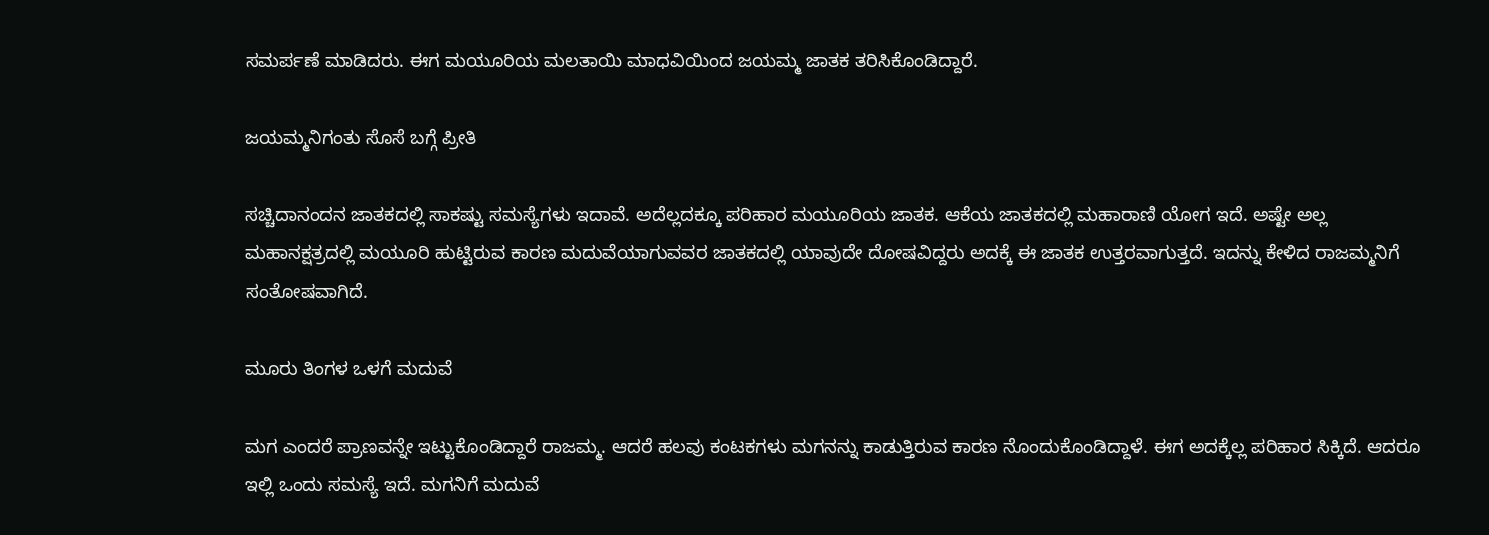ಸಮರ್ಪಣೆ ಮಾಡಿದರು. ಈಗ ಮಯೂರಿಯ ಮಲತಾಯಿ ಮಾಧವಿಯಿಂದ ಜಯಮ್ಮ ಜಾತಕ ತರಿಸಿಕೊಂಡಿದ್ದಾರೆ.

ಜಯಮ್ಮನಿಗಂತು ಸೊಸೆ ಬಗ್ಗೆ ಪ್ರೀತಿ

ಸಚ್ಚಿದಾನಂದನ ಜಾತಕದಲ್ಲಿ ಸಾಕಷ್ಟು ಸಮಸ್ಯೆಗಳು ಇದಾವೆ. ಅದೆಲ್ಲದಕ್ಕೂ ಪರಿಹಾರ ಮಯೂರಿಯ ಜಾತಕ. ಆಕೆಯ ಜಾತಕದಲ್ಲಿ ಮಹಾರಾಣಿ ಯೋಗ ಇದೆ. ಅಷ್ಟೇ ಅಲ್ಲ ಮಹಾನಕ್ಷತ್ರದಲ್ಲಿ ಮಯೂರಿ ಹುಟ್ಟಿರುವ ಕಾರಣ ಮದುವೆಯಾಗುವವರ ಜಾತಕದಲ್ಲಿ ಯಾವುದೇ ದೋಷವಿದ್ದರು ಅದಕ್ಕೆ ಈ ಜಾತಕ ಉತ್ತರವಾಗುತ್ತದೆ. ಇದನ್ನು ಕೇಳಿದ ರಾಜಮ್ಮನಿಗೆ ಸಂತೋಷವಾಗಿದೆ.

ಮೂರು ತಿಂಗಳ ಒಳಗೆ ಮದುವೆ

ಮಗ ಎಂದರೆ ಪ್ರಾಣವನ್ನೇ ಇಟ್ಟುಕೊಂಡಿದ್ದಾರೆ ರಾಜಮ್ಮ. ಆದರೆ ಹಲವು ಕಂಟಕಗಳು ಮಗನನ್ನು ಕಾಡುತ್ತಿರುವ ಕಾರಣ ನೊಂದುಕೊಂಡಿದ್ದಾಳೆ. ಈಗ ಅದಕ್ಕೆಲ್ಲ ಪರಿಹಾರ ಸಿಕ್ಕಿದೆ. ಆದರೂ ಇಲ್ಲಿ ಒಂದು ಸಮಸ್ಯೆ ಇದೆ. ಮಗನಿಗೆ ಮದುವೆ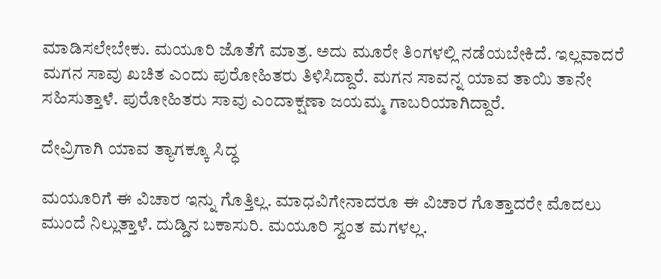ಮಾಡಿಸಲೇಬೇಕು. ಮಯೂರಿ ಜೊತೆಗೆ ಮಾತ್ರ. ಅದು ಮೂರೇ ತಿಂಗಳಲ್ಲಿ ನಡೆಯಬೇಕಿದೆ. ಇಲ್ಲವಾದರೆ ಮಗನ ಸಾವು ಖಚಿತ ಎಂದು ಪುರೋಹಿತರು ತಿಳಿಸಿದ್ದಾರೆ. ಮಗನ ಸಾವನ್ನ ಯಾವ ತಾಯಿ ತಾನೇ ಸಹಿಸುತ್ತಾಳೆ. ಪುರೋಹಿತರು ಸಾವು ಎಂದಾಕ್ಷಣಾ ಜಯಮ್ಮ ಗಾಬರಿಯಾಗಿದ್ದಾರೆ.

ದೇವ್ರಿಗಾಗಿ ಯಾವ ತ್ಯಾಗಕ್ಕೂ ಸಿದ್ಧ

ಮಯೂರಿಗೆ ಈ ವಿಚಾರ ಇನ್ನು ಗೊತ್ತಿಲ್ಲ. ಮಾಧವಿಗೇನಾದರೂ ಈ ವಿಚಾರ ಗೊತ್ತಾದರೇ ಮೊದಲು ಮುಂದೆ ನಿಲ್ಲುತ್ತಾಳೆ. ದುಡ್ಡಿನ ಬಕಾಸುರಿ. ಮಯೂರಿ ಸ್ವಂತ ಮಗಳಲ್ಲ.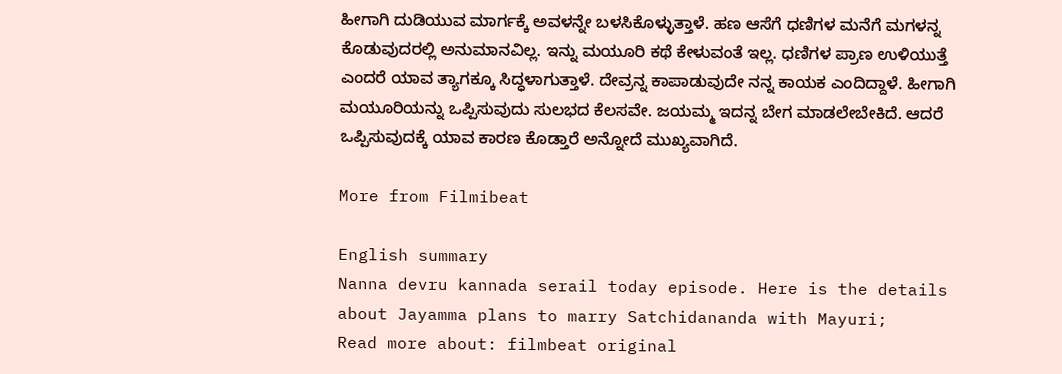ಹೀಗಾಗಿ ದುಡಿಯುವ ಮಾರ್ಗಕ್ಕೆ ಅವಳನ್ನೇ ಬಳಸಿಕೊಳ್ಳುತ್ತಾಳೆ. ಹಣ ಆಸೆಗೆ ಧಣಿಗಳ ಮನೆಗೆ ಮಗಳನ್ನ ಕೊಡುವುದರಲ್ಲಿ ಅನುಮಾನವಿಲ್ಲ. ಇನ್ನು ಮಯೂರಿ ಕಥೆ ಕೇಳುವಂತೆ ಇಲ್ಲ. ಧಣಿಗಳ ಪ್ರಾಣ ಉಳಿಯುತ್ತೆ ಎಂದರೆ ಯಾವ ತ್ಯಾಗಕ್ಕೂ ಸಿದ್ಧಳಾಗುತ್ತಾಳೆ. ದೇವ್ರನ್ನ ಕಾಪಾಡುವುದೇ ನನ್ನ ಕಾಯಕ ಎಂದಿದ್ದಾಳೆ. ಹೀಗಾಗಿ ಮಯೂರಿಯನ್ನು ಒಪ್ಪಿಸುವುದು ಸುಲಭದ ಕೆಲಸವೇ. ಜಯಮ್ಮ ಇದನ್ನ ಬೇಗ ಮಾಡಲೇಬೇಕಿದೆ. ಆದರೆ ಒಪ್ಪಿಸುವುದಕ್ಕೆ ಯಾವ ಕಾರಣ ಕೊಡ್ತಾರೆ ಅನ್ನೋದೆ ಮುಖ್ಯವಾಗಿದೆ.

More from Filmibeat

English summary
Nanna devru kannada serail today episode. Here is the details about Jayamma plans to marry Satchidananda with Mayuri;
Read more about: filmbeat original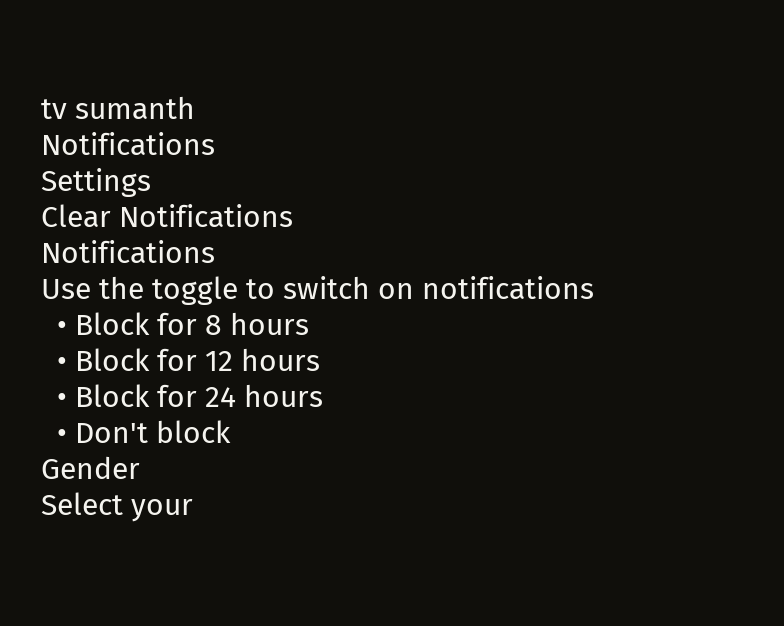tv sumanth
Notifications
Settings
Clear Notifications
Notifications
Use the toggle to switch on notifications
  • Block for 8 hours
  • Block for 12 hours
  • Block for 24 hours
  • Don't block
Gender
Select your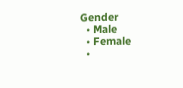Gender
  • Male
  • Female
  •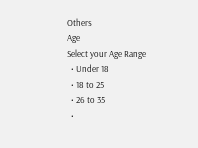Others
Age
Select your Age Range
  • Under 18
  • 18 to 25
  • 26 to 35
  •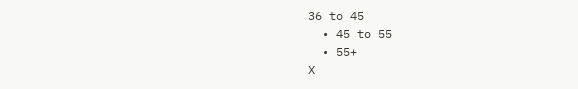36 to 45
  • 45 to 55
  • 55+
X